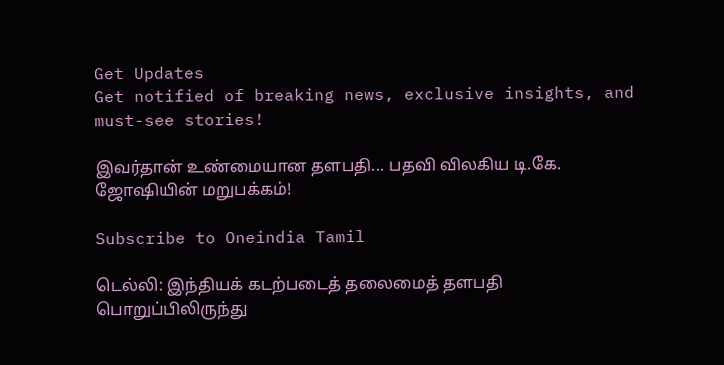Get Updates
Get notified of breaking news, exclusive insights, and must-see stories!

இவர்தான் உண்மையான தளபதி... பதவி விலகிய டி.கே. ஜோஷியின் மறுபக்கம்!

Subscribe to Oneindia Tamil

டெல்லி: இந்தியக் கடற்படைத் தலைமைத் தளபதி பொறுப்பிலிருந்து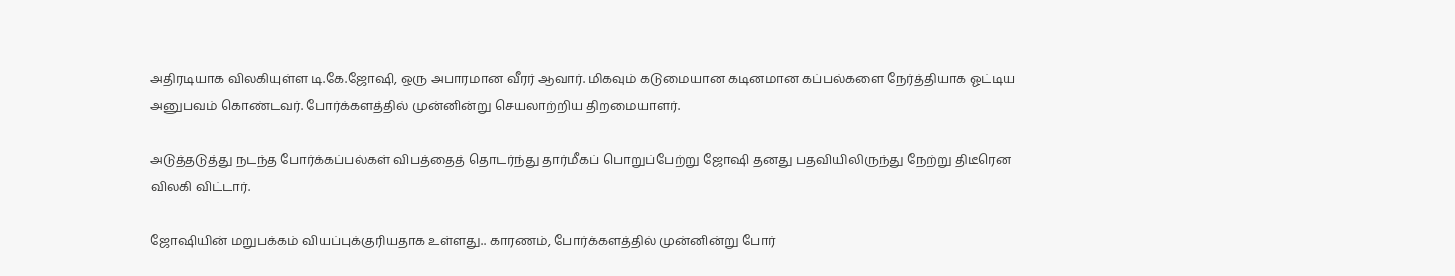அதிரடியாக விலகியுள்ள டி.கே.ஜோஷி, ஒரு அபாரமான வீரர் ஆவார். மிகவும் கடுமையான கடினமான கப்பல்களை நேர்த்தியாக ஓட்டிய அனுபவம் கொண்டவர். போர்க்களத்தில் முன்னின்று செயலாற்றிய திறமையாளர்.

அடுத்தடுத்து நடந்த போர்க்கப்பல்கள் விபத்தைத் தொடர்ந்து தார்மீகப் பொறுப்பேற்று ஜோஷி தனது பதவியிலிருந்து நேற்று திடீரென விலகி விட்டார்.

ஜோஷியின் மறுபக்கம் வியப்புக்குரியதாக உள்ளது.. காரணம், போர்க்களத்தில் முன்னின்று போர்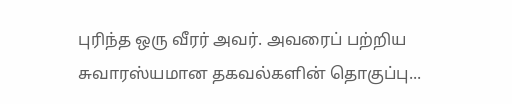புரிந்த ஒரு வீரர் அவர். அவரைப் பற்றிய சுவாரஸ்யமான தகவல்களின் தொகுப்பு...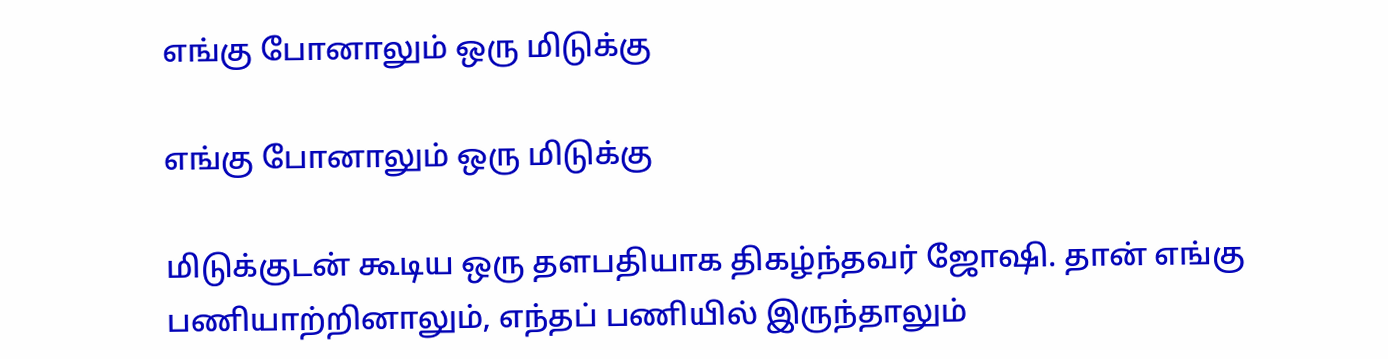எங்கு போனாலும் ஒரு மிடுக்கு

எங்கு போனாலும் ஒரு மிடுக்கு

மிடுக்குடன் கூடிய ஒரு தளபதியாக திகழ்ந்தவர் ஜோஷி. தான் எங்கு பணியாற்றினாலும், எந்தப் பணியில் இருந்தாலும்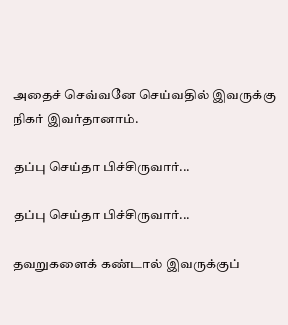அதைச் செவ்வனே செய்வதில் இவருக்கு நிகர் இவர்தானாம்.

தப்பு செய்தா பிச்சிருவார்...

தப்பு செய்தா பிச்சிருவார்...

தவறுகளைக் கண்டால் இவருக்குப்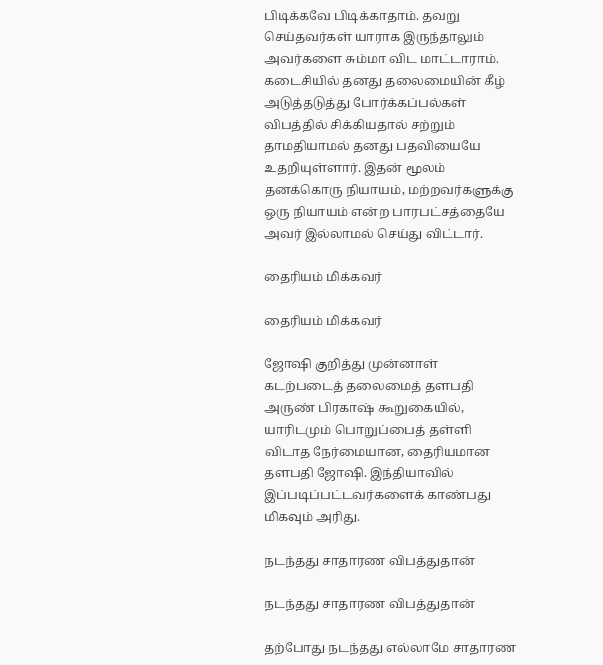பிடிக்கவே பிடிக்காதாம். தவறு செய்தவர்கள் யாராக இருந்தாலும் அவர்களை சும்மா விட மாட்டாராம். கடைசியில் தனது தலைமையின் கீழ் அடுத்தடுத்து போர்க்கப்பல்கள் விபத்தில் சிக்கியதால் சற்றும் தாமதியாமல் தனது பதவியையே உதறியுள்ளார். இதன் மூலம் தனக்கொரு நியாயம், மற்றவர்களுக்கு ஒரு நியாயம் என்ற பாரபட்சத்தையே அவர் இல்லாமல் செய்து விட்டார்.

தைரியம் மிக்கவர்

தைரியம் மிக்கவர்

ஜோஷி குறித்து முன்னாள் கடற்படைத் தலைமைத் தளபதி அருண் பிரகாஷ் கூறுகையில், யாரிடமும் பொறுப்பைத் தள்ளி விடாத நேர்மையான, தைரியமான தளபதி ஜோஷி. இந்தியாவில் இப்படிப்பட்டவர்களைக் காண்பது மிகவும் அரிது.

நடந்தது சாதாரண விபத்துதான்

நடந்தது சாதாரண விபத்துதான்

தற்போது நடந்தது எல்லாமே சாதாரண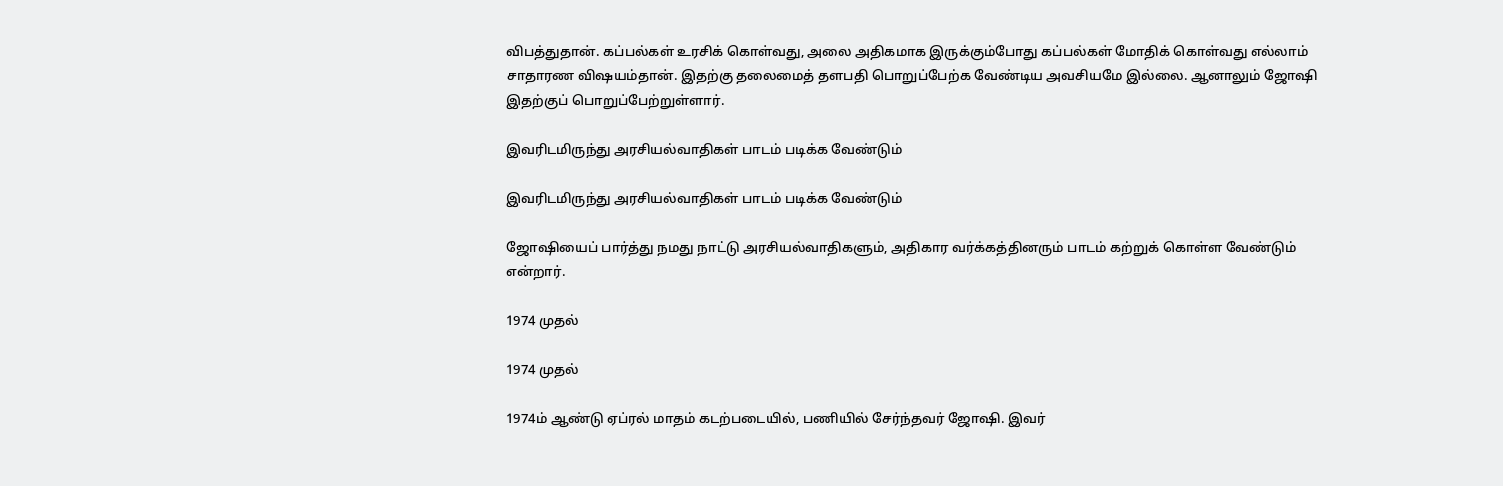விபத்துதான். கப்பல்கள் உரசிக் கொள்வது, அலை அதிகமாக இருக்கும்போது கப்பல்கள் மோதிக் கொள்வது எல்லாம் சாதாரண விஷயம்தான். இதற்கு தலைமைத் தளபதி பொறுப்பேற்க வேண்டிய அவசியமே இல்லை. ஆனாலும் ஜோஷி இதற்குப் பொறுப்பேற்றுள்ளார்.

இவரிடமிருந்து அரசியல்வாதிகள் பாடம் படிக்க வேண்டும்

இவரிடமிருந்து அரசியல்வாதிகள் பாடம் படிக்க வேண்டும்

ஜோஷியைப் பார்த்து நமது நாட்டு அரசியல்வாதிகளும், அதிகார வர்க்கத்தினரும் பாடம் கற்றுக் கொள்ள வேண்டும் என்றார்.

1974 முதல்

1974 முதல்

1974ம் ஆண்டு ஏப்ரல் மாதம் கடற்படையில், பணியில் சேர்ந்தவர் ஜோஷி. இவர்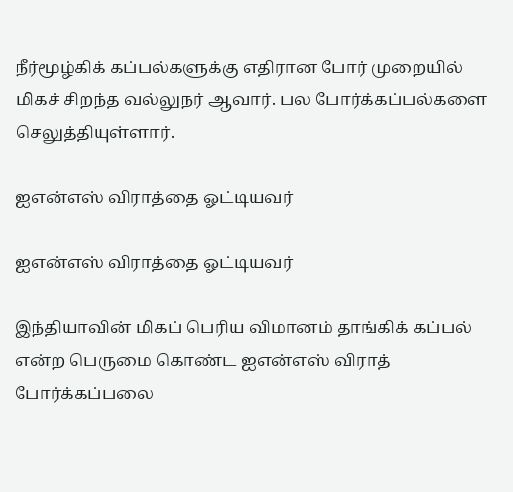நீர்மூழ்கிக் கப்பல்களுக்கு எதிரான போர் முறையில் மிகச் சிறந்த வல்லுநர் ஆவார். பல போர்க்கப்பல்களை செலுத்தியுள்ளார்.

ஐஎன்எஸ் விராத்தை ஓட்டியவர்

ஐஎன்எஸ் விராத்தை ஓட்டியவர்

இந்தியாவின் மிகப் பெரிய விமானம் தாங்கிக் கப்பல் என்ற பெருமை கொண்ட ஐஎன்எஸ் விராத் போர்க்கப்பலை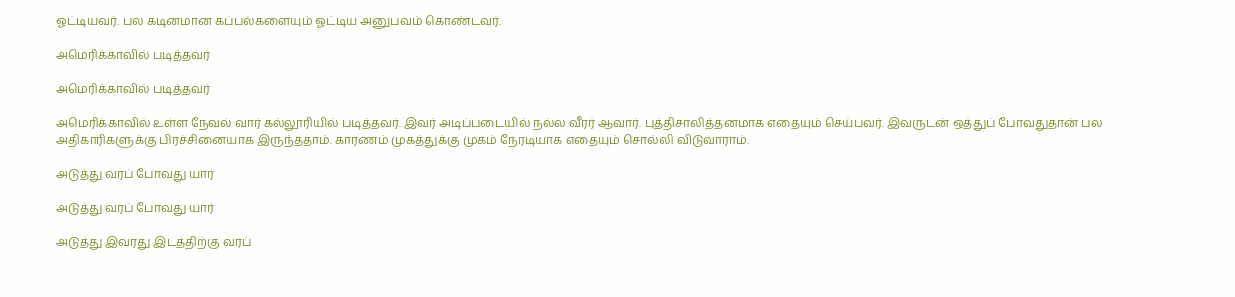ஓட்டியவர். பல கடினமான கப்பல்களையும் ஓட்டிய அனுபவம் கொண்டவர்.

அமெரிக்காவில் படித்தவர்

அமெரிக்காவில் படித்தவர்

அமெரிக்காவில் உள்ள நேவல் வார் கல்லூரியில் படித்தவர். இவர் அடிப்படையில் நல்ல வீரர் ஆவார். புத்திசாலித்தனமாக எதையும் செய்பவர். இவருடன் ஒத்துப் போவதுதான் பல அதிகாரிகளுக்கு பிரச்சினையாக இருந்ததாம். காரணம் முகத்துக்கு முகம் நேரடியாக எதையும் சொல்லி விடுவாராம்.

அடுத்து வரப் போவது யார்

அடுத்து வரப் போவது யார்

அடுத்து இவரது இடத்திற்கு வரப்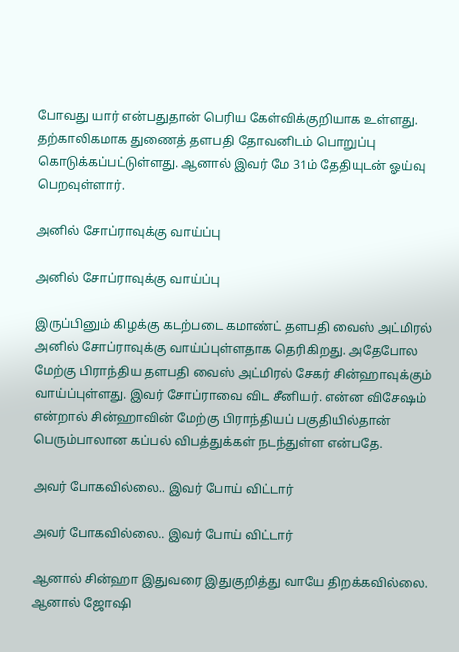போவது யார் என்பதுதான் பெரிய கேள்விக்குறியாக உள்ளது. தற்காலிகமாக துணைத் தளபதி தோவனிடம் பொறுப்பு கொடுக்கப்பட்டுள்ளது. ஆனால் இவர் மே 31ம் தேதியுடன் ஓய்வு பெறவுள்ளார்.

அனில் சோப்ராவுக்கு வாய்ப்பு

அனில் சோப்ராவுக்கு வாய்ப்பு

இருப்பினும் கிழக்கு கடற்படை கமாண்ட் தளபதி வைஸ் அட்மிரல் அனில் சோப்ராவுக்கு வாய்ப்புள்ளதாக தெரிகிறது. அதேபோல மேற்கு பிராந்திய தளபதி வைஸ் அட்மிரல் சேகர் சின்ஹாவுக்கும் வாய்ப்புள்ளது. இவர் சோப்ராவை விட சீனியர். என்ன விசேஷம் என்றால் சின்ஹாவின் மேற்கு பிராந்தியப் பகுதியில்தான் பெரும்பாலான கப்பல் விபத்துக்கள் நடந்துள்ள என்பதே.

அவர் போகவில்லை.. இவர் போய் விட்டார்

அவர் போகவில்லை.. இவர் போய் விட்டார்

ஆனால் சின்ஹா இதுவரை இதுகுறித்து வாயே திறக்கவில்லை. ஆனால் ஜோஷி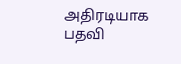அதிரடியாக பதவி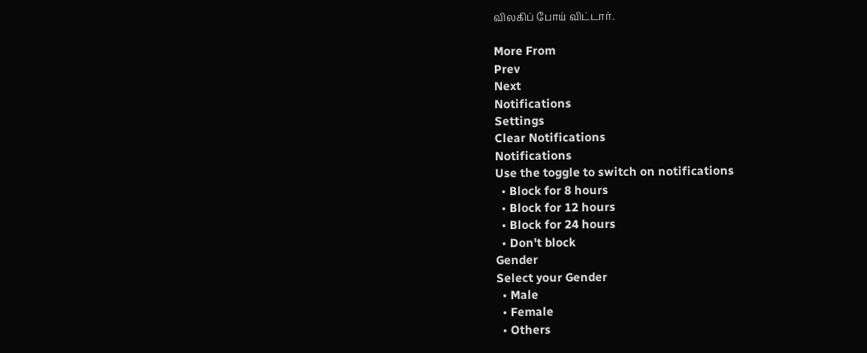விலகிப் போய் விட்டார்.

More From
Prev
Next
Notifications
Settings
Clear Notifications
Notifications
Use the toggle to switch on notifications
  • Block for 8 hours
  • Block for 12 hours
  • Block for 24 hours
  • Don't block
Gender
Select your Gender
  • Male
  • Female
  • Others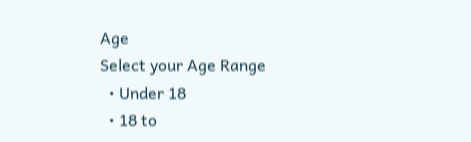Age
Select your Age Range
  • Under 18
  • 18 to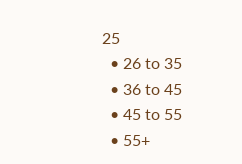25
  • 26 to 35
  • 36 to 45
  • 45 to 55
  • 55+